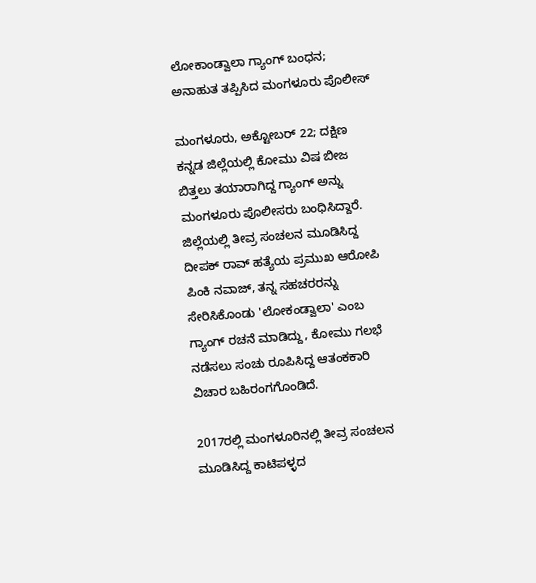ಲೋಕಾಂಡ್ವಾಲಾ ಗ್ಯಾಂಗ್ ಬಂಧನ; ಅನಾಹುತ ತಪ್ಪಿಸಿದ ಮಂಗಳೂರು ಪೊಲೀಸ್

ಮಂಗಳೂರು, ಅಕ್ಟೋಬರ್ 22; ದಕ್ಷಿಣ ಕನ್ನಡ ಜಿಲ್ಲೆಯಲ್ಲಿ ಕೋಮು ವಿಷ ಬೀಜ ಬಿತ್ತಲು ತಯಾರಾಗಿದ್ದ ಗ್ಯಾಂಗ್ ಅನ್ನು ಮಂಗಳೂರು ಪೊಲೀಸರು ಬಂಧಿಸಿದ್ದಾರೆ. ಜಿಲ್ಲೆಯಲ್ಲಿ ತೀವ್ರ ಸಂಚಲನ ಮೂಡಿಸಿದ್ದ ದೀಪಕ್ ರಾವ್ ಹತ್ಯೆಯ ಪ್ರಮುಖ ಆರೋಪಿ ಪಿಂಕಿ ನವಾಜ್, ತನ್ನ ಸಹಚರರನ್ನು ಸೇರಿಸಿಕೊಂಡು 'ಲೋಕಂಡ್ವಾಲಾ' ಎಂಬ ಗ್ಯಾಂಗ್ ರಚನೆ ಮಾಡಿದ್ದು, ಕೋಮು ಗಲಭೆ ನಡೆಸಲು ಸಂಚು ರೂಪಿಸಿದ್ದ ಆತಂಕಕಾರಿ ವಿಚಾರ ಬಹಿರಂಗಗೊಂಡಿದೆ.

2017ರಲ್ಲಿ ಮಂಗಳೂರಿನಲ್ಲಿ ತೀವ್ರ ಸಂಚಲನ ಮೂಡಿಸಿದ್ದ ಕಾಟಿಪಳ್ಳದ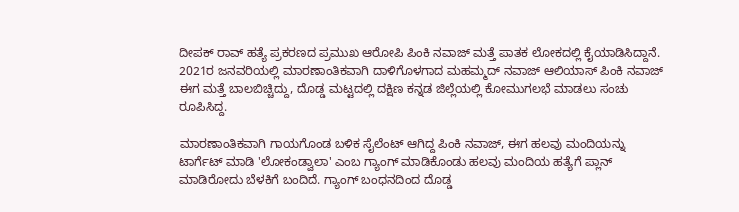ದೀಪಕ್ ರಾವ್ ಹತ್ಯೆ ಪ್ರಕರಣದ ಪ್ರಮುಖ ಆರೋಪಿ ಪಿಂಕಿ ನವಾಜ್ ಮತ್ತೆ ಪಾತಕ ಲೋಕದಲ್ಲಿ ಕೈಯಾಡಿಸಿದ್ದಾನೆ. 2021ರ ಜನವರಿಯಲ್ಲಿ ಮಾರಣಾಂತಿಕವಾಗಿ ದಾಳಿಗೊಳಗಾದ ಮಹಮ್ಮದ್ ನವಾಜ್ ಆಲಿಯಾಸ್ ಪಿಂಕಿ ನವಾಜ್ ಈಗ ಮತ್ತೆ ಬಾಲ‌‌ಬಿಚ್ಚಿದ್ದು, ದೊಡ್ಡ ಮಟ್ಟದಲ್ಲಿ ದಕ್ಷಿಣ ಕನ್ನಡ ಜಿಲ್ಲೆಯಲ್ಲಿ ಕೋಮುಗಲಭೆ ಮಾಡಲು ಸಂಚು ರೂಪಿಸಿದ್ದ.

ಮಾರಣಾಂತಿಕವಾಗಿ ಗಾಯಗೊಂಡ ಬಳಿಕ ಸೈಲೆಂಟ್ ಆಗಿದ್ದ ಪಿಂಕಿ ನವಾಜ್, ಈಗ ಹಲವು ಮಂದಿಯನ್ನು ಟಾರ್ಗೆಟ್ ಮಾಡಿ 'ಲೋಕಂಡ್ವಾಲಾ' ಎಂಬ ಗ್ಯಾಂಗ್ ಮಾಡಿಕೊಂಡು ಹಲವು ಮಂದಿಯ ಹತ್ಯೆಗೆ ಪ್ಲಾನ್ ಮಾಡಿರೋದು ಬೆಳಕಿಗೆ ಬಂದಿದೆ. ಗ್ಯಾಂಗ್ ಬಂಧನದಿಂದ ದೊಡ್ಡ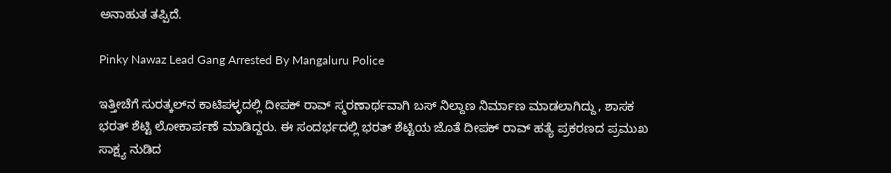ಅನಾಹುತ ತಪ್ಪಿದೆ.

Pinky Nawaz Lead Gang Arrested By Mangaluru Police

ಇತ್ತೀಚೆಗೆ ಸುರತ್ಕಲ್‌ನ ಕಾಟಿಪಳ್ಳದಲ್ಲಿ ದೀಪಕ್ ರಾವ್ ಸ್ಮರಣಾರ್ಥವಾಗಿ ಬಸ್ ನಿಲ್ದಾಣ ನಿರ್ಮಾಣ ಮಾಡಲಾಗಿದ್ದು, ಶಾಸಕ ಭರತ್ ಶೆಟ್ಟಿ ಲೋಕಾರ್ಪಣೆ ಮಾಡಿದ್ದರು. ಈ ಸಂದರ್ಭದಲ್ಲಿ ಭರತ್ ಶೆಟ್ಟಿಯ ಜೊತೆ ದೀಪಕ್ ರಾವ್ ಹತ್ಯೆ ಪ್ರಕರಣದ ಪ್ರಮುಖ ಸಾಕ್ಷ್ಯ ನುಡಿದ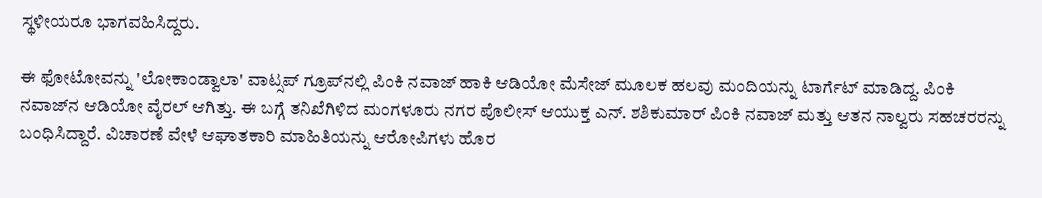ಸ್ಥಳೀಯರೂ ಭಾಗವಹಿಸಿದ್ದರು.

ಈ ಫೋಟೋವನ್ನು 'ಲೋಕಾಂಡ್ವಾಲಾ' ವಾಟ್ಸಪ್ ಗ್ರೂಪ್‌ನಲ್ಲಿ ಪಿಂಕಿ ನವಾಜ್ ಹಾಕಿ ಆಡಿಯೋ ಮೆಸೇಜ್ ಮೂಲಕ ಹಲವು ಮಂದಿಯನ್ನು ಟಾರ್ಗೆಟ್ ಮಾಡಿದ್ದ. ಪಿಂಕಿ ನವಾಜ್‌ನ ಆಡಿಯೋ ವೈರಲ್ ಆಗಿತ್ತು. ಈ ಬಗ್ಗೆ ತನಿಖೆಗಿಳಿದ ಮಂಗಳೂರು ನಗರ ಪೊಲೀಸ್ ಆಯುಕ್ತ ಎನ್. ಶಶಿಕುಮಾರ್ ಪಿಂಕಿ ನವಾಜ್ ಮತ್ತು ಆತನ ನಾಲ್ವರು ಸಹಚರರನ್ನು ಬಂಧಿಸಿದ್ದಾರೆ. ವಿಚಾರಣೆ ವೇಳೆ ಆಘಾತಕಾರಿ ಮಾಹಿತಿಯನ್ನು ಆರೋಪಿಗಳು ಹೊರ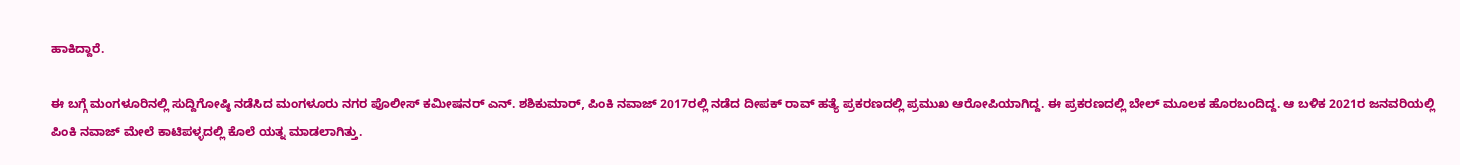ಹಾಕಿದ್ದಾರೆ.

ಈ ಬಗ್ಗೆ ಮಂಗಳೂರಿನಲ್ಲಿ ಸುದ್ದಿಗೋಷ್ಠಿ ನಡೆಸಿದ ಮಂಗಳೂರು ನಗರ ಪೊಲೀಸ್ ಕಮೀಷನರ್ ಎನ್. ಶಶಿಕುಮಾರ್, ಪಿಂಕಿ ನವಾಜ್ 2017ರಲ್ಲಿ ನಡೆದ ದೀಪಕ್ ರಾವ್ ಹತ್ಯೆ ಪ್ರಕರಣದಲ್ಲಿ ಪ್ರಮುಖ ಆರೋಪಿಯಾಗಿದ್ದ. ಈ ಪ್ರಕರಣದಲ್ಲಿ ಬೇಲ್ ಮೂಲಕ ಹೊರಬಂದಿದ್ದ. ಆ ಬಳಿಕ 2021ರ ಜನವರಿಯಲ್ಲಿ ಪಿಂಕಿ ನವಾಜ್ ಮೇಲೆ ಕಾಟಿಪಳ್ಳದಲ್ಲಿ ಕೊಲೆ ಯತ್ನ ಮಾಡಲಾಗಿತ್ತು.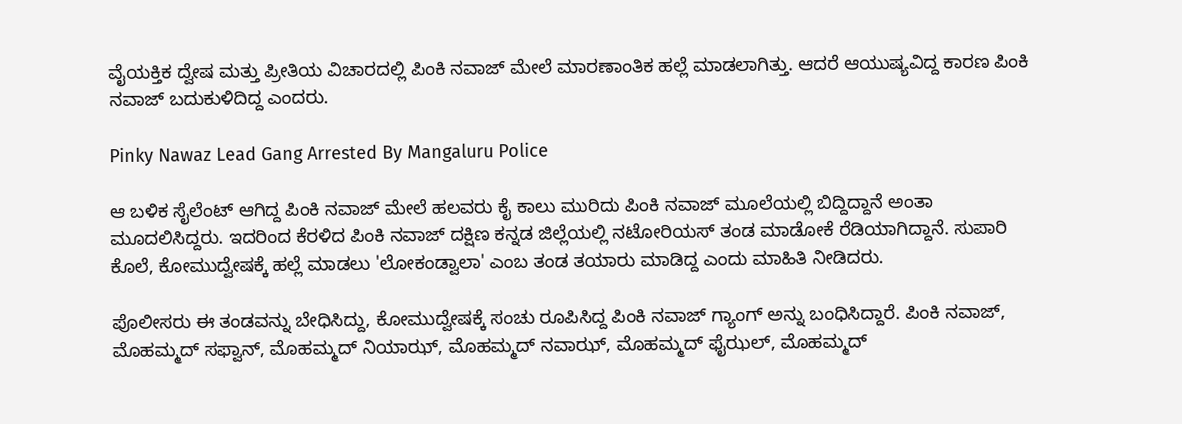ವೈಯಕ್ತಿಕ ದ್ವೇಷ ಮತ್ತು ಪ್ರೀತಿಯ ವಿಚಾರದಲ್ಲಿ ಪಿಂಕಿ‌ ನವಾಜ್ ಮೇಲೆ ಮಾರಣಾಂತಿಕ ಹಲ್ಲೆ ಮಾಡಲಾಗಿತ್ತು. ಆದರೆ ಆಯುಷ್ಯವಿದ್ದ ಕಾರಣ ಪಿಂಕಿ ನವಾಜ್ ಬದುಕುಳಿದಿದ್ದ ಎಂದರು.

Pinky Nawaz Lead Gang Arrested By Mangaluru Police

ಆ ಬಳಿಕ ಸೈಲೆಂಟ್ ಆಗಿದ್ದ ಪಿಂಕಿ ನವಾಜ್ ಮೇಲೆ ಹಲವರು ಕೈ ಕಾಲು ಮುರಿದು ಪಿಂಕಿ ‌ನವಾಜ್ ಮೂಲೆಯಲ್ಲಿ ಬಿದ್ದಿದ್ದಾನೆ ಅಂತಾ ಮೂದಲಿಸಿದ್ದರು. ಇದರಿಂದ ಕೆರಳಿದ ಪಿಂಕಿ ನವಾಜ್ ದಕ್ಷಿಣ ಕನ್ನಡ ಜಿಲ್ಲೆಯಲ್ಲಿ ನಟೋರಿಯಸ್ ತಂಡ ಮಾಡೋಕೆ ರೆಡಿಯಾಗಿದ್ದಾನೆ. ಸುಪಾರಿ ಕೊಲೆ, ಕೋಮುದ್ವೇಷಕ್ಕೆ ಹಲ್ಲೆ ಮಾಡಲು 'ಲೋಕಂಡ್ವಾಲಾ' ಎಂಬ ತಂಡ ತಯಾರು ಮಾಡಿದ್ದ ಎಂದು ಮಾಹಿತಿ ನೀಡಿದರು.

ಪೊಲೀಸರು ಈ ತಂಡವನ್ನು ಬೇಧಿಸಿದ್ದು, ಕೋಮುದ್ವೇಷಕ್ಕೆ ಸಂಚು ರೂಪಿಸಿದ್ದ ಪಿಂಕಿ ನವಾಜ್ ಗ್ಯಾಂಗ್‌ ಅನ್ನು ಬಂಧಿಸಿದ್ದಾರೆ. ಪಿಂಕಿ ನವಾಜ್, ಮೊಹಮ್ಮದ್ ಸಫ್ವಾನ್, ಮೊಹಮ್ಮದ್ ನಿಯಾಝ್, ಮೊಹಮ್ಮದ್ ನವಾಝ್, ಮೊಹಮ್ಮದ್ ಫೈಝಲ್, ಮೊಹಮ್ಮದ್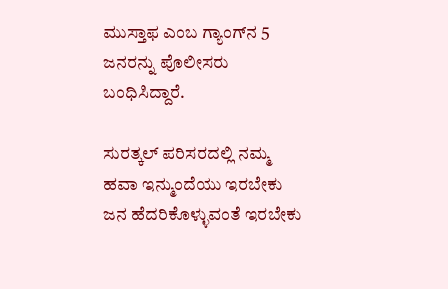ಮುಸ್ತಾಫ ಎಂಬ ಗ್ಯಾಂಗ್‌ನ 5 ಜನರನ್ನು ಪೊಲೀಸರು ಬಂಧಿಸಿದ್ದಾರೆ.

ಸುರತ್ಕಲ್ ಪರಿಸರದಲ್ಲಿ ನಮ್ಮ ಹವಾ ಇನ್ಮುಂದೆಯು ಇರಬೇಕು ಜನ ಹೆದರಿಕೊಳ್ಳುವಂತೆ ಇರಬೇಕು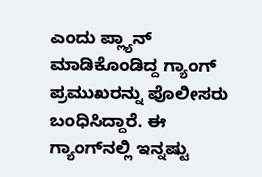ಎಂದು ಪ್ಲ್ಯಾನ್ ಮಾಡಿಕೊಂಡಿದ್ದ ಗ್ಯಾಂಗ್ ಪ್ರಮುಖರನ್ನು ಪೊಲೀಸರು ಬಂಧಿಸಿದ್ದಾರೆ. ಈ ಗ್ಯಾಂಗ್‌ನಲ್ಲಿ ಇನ್ನಷ್ಟು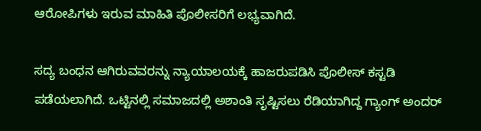ಆರೋಪಿಗಳು ಇರುವ ಮಾಹಿತಿ ಪೊಲೀಸರಿಗೆ ಲಭ್ಯವಾಗಿದೆ.

ಸದ್ಯ ಬಂಧನ ಆಗಿರುವವರನ್ನು ನ್ಯಾಯಾಲಯಕ್ಕೆ ಹಾಜರುಪಡಿಸಿ ಪೊಲೀಸ್ ಕಸ್ಟಡಿ ಪಡೆಯಲಾಗಿದೆ. ಒಟ್ಟಿನಲ್ಲಿ ಸಮಾಜದಲ್ಲಿ ಅಶಾಂತಿ ಸೃಷ್ಟಿಸಲು ರೆಡಿಯಾಗಿದ್ದ ಗ್ಯಾಂಗ್ ಅಂದರ್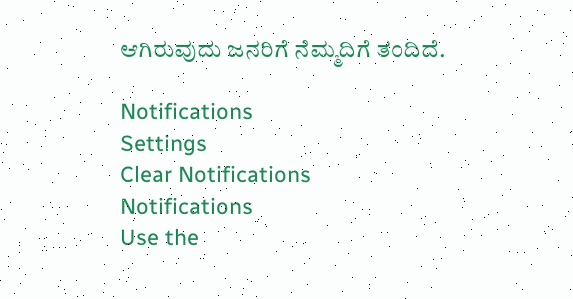ಆಗಿರುವುದು ಜನರಿಗೆ ನೆಮ್ಮದಿಗೆ ತಂದಿದೆ.

Notifications
Settings
Clear Notifications
Notifications
Use the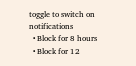toggle to switch on notifications
  • Block for 8 hours
  • Block for 12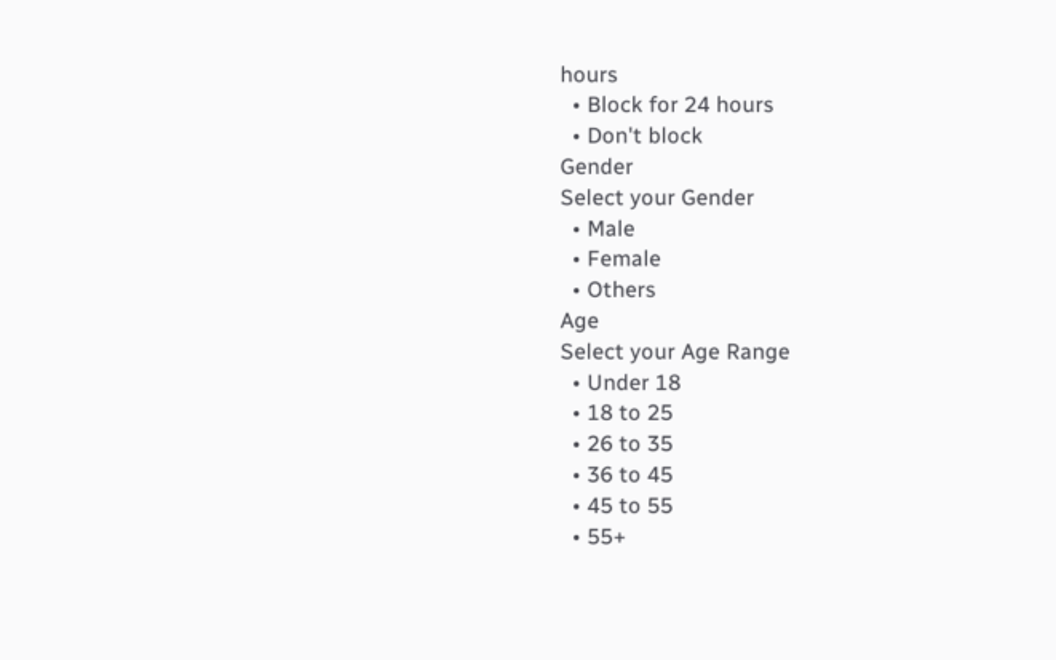hours
  • Block for 24 hours
  • Don't block
Gender
Select your Gender
  • Male
  • Female
  • Others
Age
Select your Age Range
  • Under 18
  • 18 to 25
  • 26 to 35
  • 36 to 45
  • 45 to 55
  • 55+